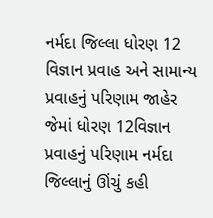નર્મદા જિલ્લા ધોરણ 12 વિજ્ઞાન પ્રવાહ અને સામાન્ય પ્રવાહનું પરિણામ જાહેર જેમાં ધોરણ 12વિજ્ઞાન પ્રવાહનું પરિણામ નર્મદા જિલ્લાનું ઊંચું કહી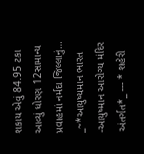શકાય એવું 84.95 ટકા આવ્યું ધોરણ 12સામાન્ય પ્રવાહમાં નર્મદા જિલ્લાનું…
_~*આયુષ્યમાન ભારત -આયુષ્માન આરોગ્ય મંદિર અંતર્ગત*_ --- * શહેરી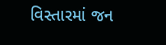વિસ્તારમાં જન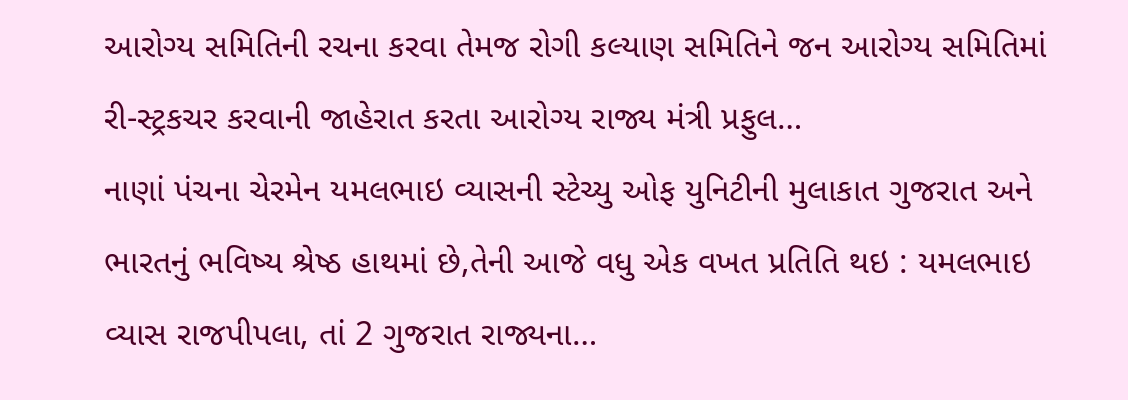આરોગ્ય સમિતિની રચના કરવા તેમજ રોગી કલ્યાણ સમિતિને જન આરોગ્ય સમિતિમાં રી-સ્ટ્રકચર કરવાની જાહેરાત કરતા આરોગ્ય રાજ્ય મંત્રી પ્રફુલ…
નાણાં પંચના ચેરમેન યમલભાઇ વ્યાસની સ્ટેચ્યુ ઓફ યુનિટીની મુલાકાત ગુજરાત અને ભારતનું ભવિષ્ય શ્રેષ્ઠ હાથમાં છે,તેની આજે વધુ એક વખત પ્રતિતિ થઇ : યમલભાઇ વ્યાસ રાજપીપલા, તાં 2 ગુજરાત રાજ્યના…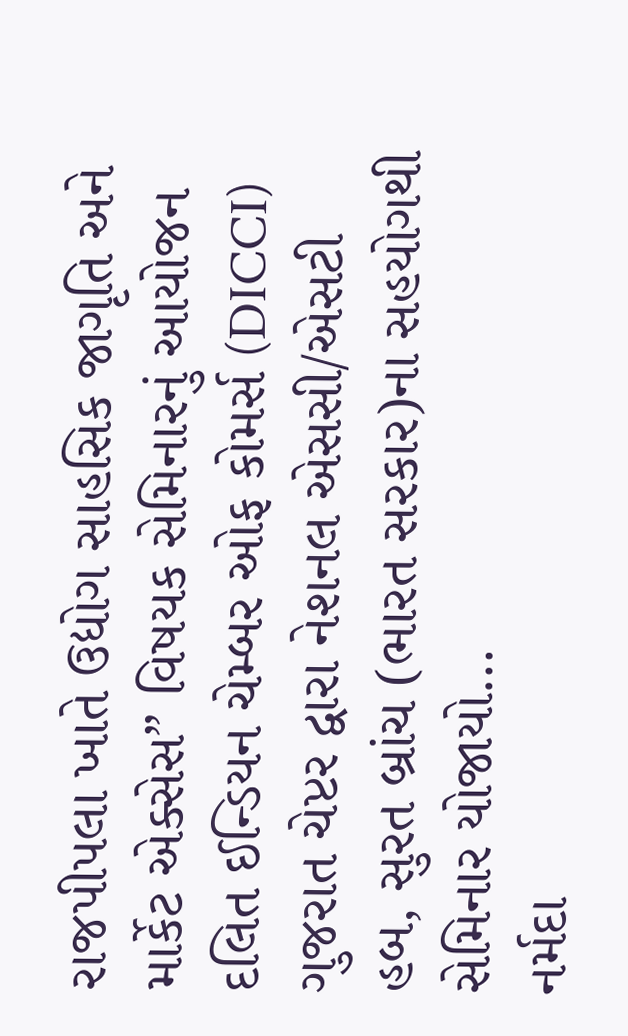રાજપીપલા ખાતે ઉદ્યોગ સાહસિક જાગૃતિ અને માર્કેટ એક્સેસ” વિષયક સેમિનારનું આયોજન દલિત ઈન્ડિયન ચેમ્બર ઓફ કોમર્સ (DICCI) ગુજરાત ચેપ્ટર દ્વારા નેશનલ એસસી/એસટી હબ, સુરત બ્રાંચ (ભારત સરકાર)ના સહયોગથી સેમિનાર યોજાયો…
નર્મદા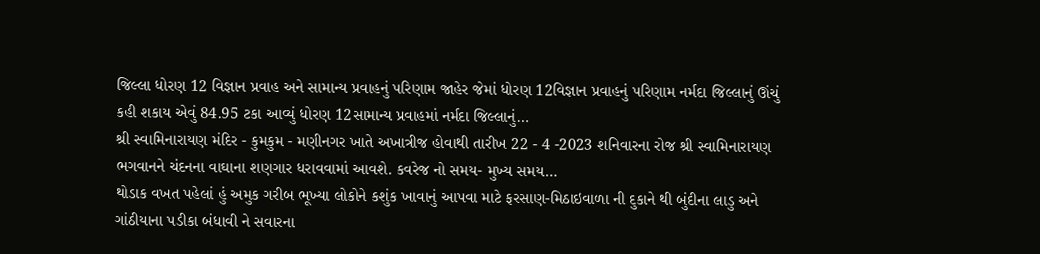જિલ્લા ધોરણ 12 વિજ્ઞાન પ્રવાહ અને સામાન્ય પ્રવાહનું પરિણામ જાહેર જેમાં ધોરણ 12વિજ્ઞાન પ્રવાહનું પરિણામ નર્મદા જિલ્લાનું ઊંચું કહી શકાય એવું 84.95 ટકા આવ્યું ધોરણ 12સામાન્ય પ્રવાહમાં નર્મદા જિલ્લાનું…
શ્રી સ્વામિનારાયણ મંદિર - કુમકુમ - મણીનગર ખાતે અખાત્રીજ હોવાથી તારીખ 22 - 4 -2023 શનિવારના રોજ શ્રી સ્વામિનારાયણ ભગવાનને ચંદનના વાઘાના શણગાર ધરાવવામાં આવશે. કવરેજ નો સમય- મુખ્ય સમય…
થોડાક વખત પહેલાં હું અમુક ગરીબ ભૂખ્યા લોકોને કશુંક ખાવાનું આપવા માટે ફરસાણ-મિઠાઇવાળા ની દુકાને થી બુંદીના લાડુ અને ગાંઠીયાના પડીકા બંધાવી ને સવારના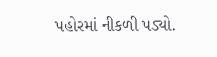પહોરમાં નીકળી પડ્યો.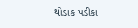થોડાક પડીકા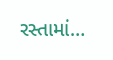રસ્તામાં…